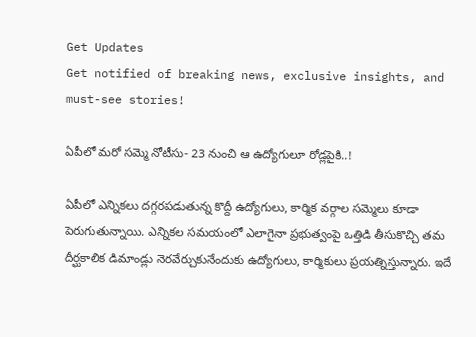Get Updates
Get notified of breaking news, exclusive insights, and must-see stories!

ఏపీలో మరో సమ్మె నోటీసు- 23 నుంచి ఆ ఉద్యోగులూ రోడ్లపైకి..!

ఏపీలో ఎన్నికలు దగ్గరపడుతున్న కొద్దీ ఉద్యోగులు, కార్మిక వర్గాల సమ్మెలు కూడా పెరుగుతున్నాయి. ఎన్నికల సమయంలో ఎలాగైనా ప్రభుత్వంపై ఒత్తిడి తీసుకొచ్చి తమ దీర్ఘకాలిక డిమాండ్లు నెరవేర్చుకునేందుకు ఉద్యోగులు, కార్మికులు ప్రయత్నిస్తున్నారు. ఇదే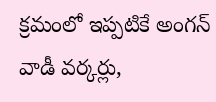క్రమంలో ఇప్పటికే అంగన్ వాడీ వర్కర్లు,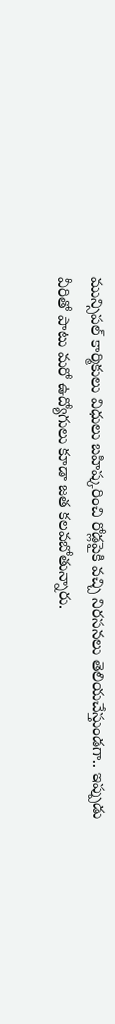మున్సిపల్ కార్మికులు విధులు బహిష్కరించి రోడ్లపైకి వచ్చి నిరసనలు తెలియచేస్తుండగా.. ఇప్పుడు వీరితో పాటు మరో ఉద్యోగులు కూడా జత కలవబోతున్నారు.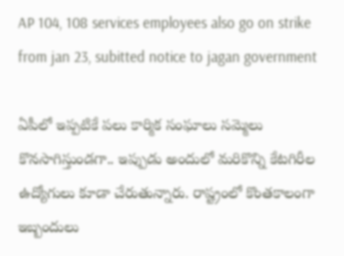AP 104, 108 services employees also go on strike from jan 23, subitted notice to jagan government

ఏపీలో ఇప్పటికే పలు కార్మిక సంఘాలు సమ్మెలు కొనసాగిస్తుండగా.. ఇప్పుడు అందులో మరికొన్ని కేటగిరీల ఉద్యోగులు కూడా చేరుతున్నారు. రాష్ట్రంలో కొంతకాలంగా ఇబ్బందులు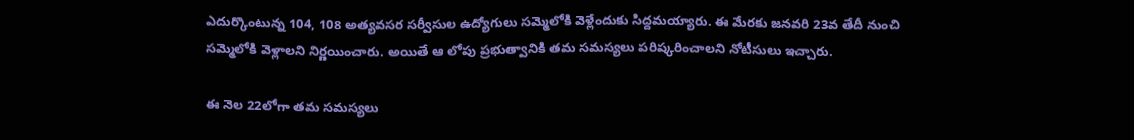ఎదుర్కొంటున్న 104, 108 అత్యవసర సర్వీసుల ఉద్యోగులు సమ్మెలోకి వెళ్లేందుకు సిద్దమయ్యారు. ఈ మేరకు జనవరి 23వ తేదీ నుంచి సమ్మెలోకి వెళ్లాలని నిర్ణయించారు. అయితే ఆ లోపు ప్రభుత్వానికి తమ సమస్యలు పరిష్కరించాలని నోటీసులు ఇచ్చారు.

ఈ నెల 22లోగా తమ సమస్యలు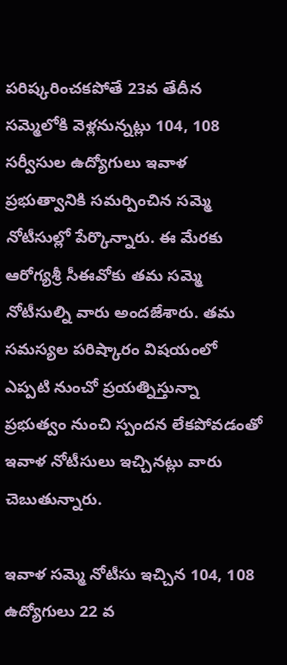పరిష్కరించకపోతే 23వ తేదీన సమ్మెలోకి వెళ్లనున్నట్లు 104, 108 సర్వీసుల ఉద్యోగులు ఇవాళ ప్రభుత్వానికి సమర్పించిన సమ్మె నోటీసుల్లో పేర్కొన్నారు. ఈ మేరకు ఆరోగ్యశ్రీ సీఈవోకు తమ సమ్మె నోటీసుల్ని వారు అందజేశారు. తమ సమస్యల పరిష్కారం విషయంలో ఎప్పటి నుంచో ప్రయత్నిస్తున్నా ప్రభుత్వం నుంచి స్పందన లేకపోవడంతో ఇవాళ నోటీసులు ఇచ్చినట్లు వారు చెబుతున్నారు.

ఇవాళ సమ్మె నోటీసు ఇచ్చిన 104, 108 ఉద్యోగులు 22 వ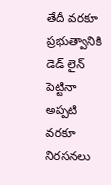తేదీ వరకూ ప్రభుత్వానికి డెడ్ లైన్ పెట్టినా అప్పటి వరకూ నిరసనలు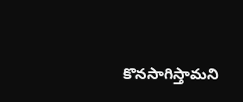కొనసాగిస్తామని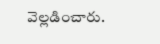వెల్లడించారు.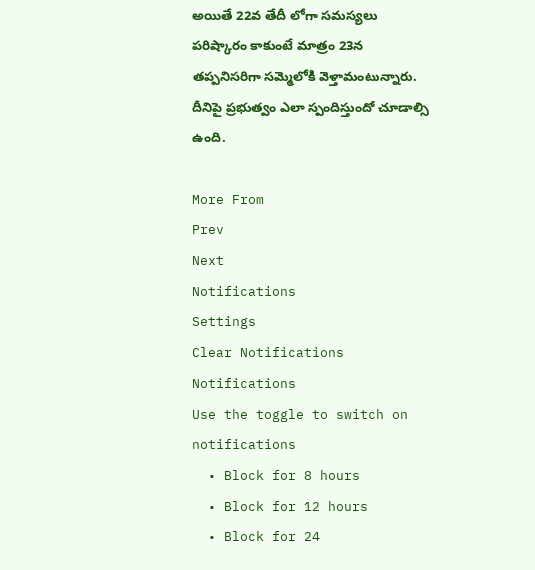అయితే 22వ తేదీ లోగా సమస్యలు పరిష్కారం కాకుంటే మాత్రం 23న తప్పనిసరిగా సమ్మెలోకి వెళ్తామంటున్నారు. దీనిపై ప్రభుత్వం ఎలా స్పందిస్తుందో చూడాల్సి ఉంది.

More From
Prev
Next
Notifications
Settings
Clear Notifications
Notifications
Use the toggle to switch on notifications
  • Block for 8 hours
  • Block for 12 hours
  • Block for 24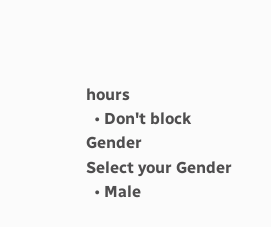hours
  • Don't block
Gender
Select your Gender
  • Male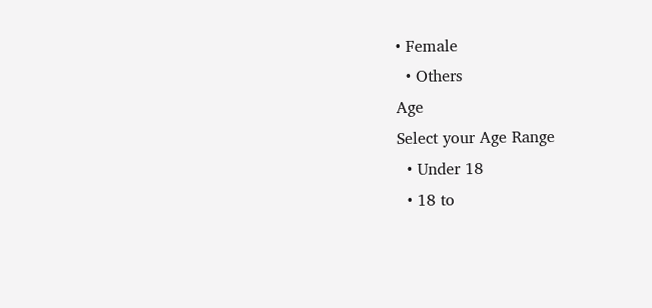• Female
  • Others
Age
Select your Age Range
  • Under 18
  • 18 to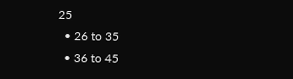25
  • 26 to 35
  • 36 to 45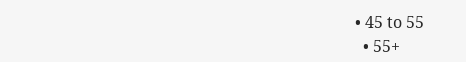• 45 to 55
  • 55+